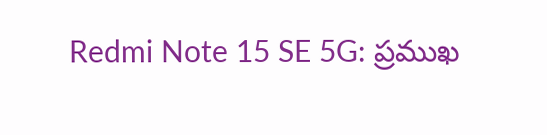Redmi Note 15 SE 5G: ప్రముఖ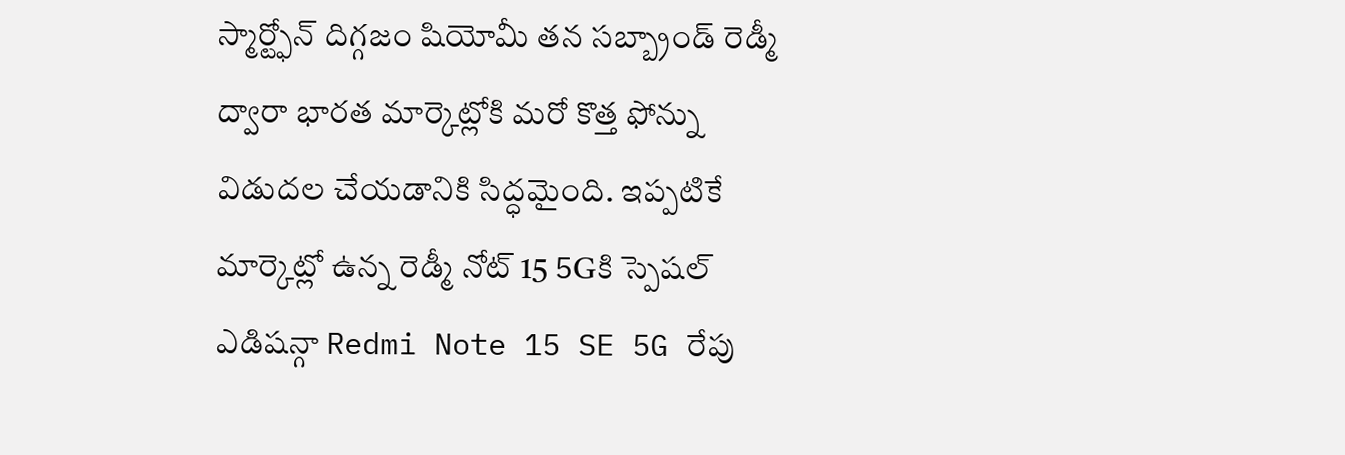స్మార్ట్ఫోన్ దిగ్గజం షియోమీ తన సబ్బ్రాండ్ రెడ్మీ ద్వారా భారత మార్కెట్లోకి మరో కొత్త ఫోన్ను విడుదల చేయడానికి సిద్ధమైంది. ఇప్పటికే మార్కెట్లో ఉన్న రెడ్మీ నోట్ 15 5Gకి స్పెషల్ ఎడిషన్గా Redmi Note 15 SE 5G రేపు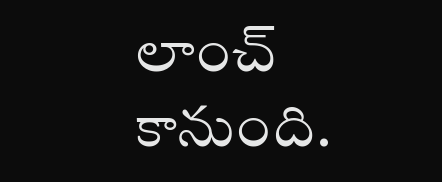లాంచ్ కానుంది.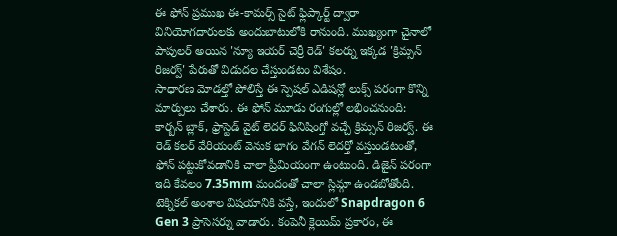ఈ ఫోన్ ప్రముఖ ఈ-కామర్స్ సైట్ ఫ్లిప్కార్ట్ ద్వారా వినియోగదారులకు అందుబాటులోకి రానుంది. ముఖ్యంగా చైనాలో పాపులర్ అయిన 'న్యూ ఇయర్ చెర్రీ రెడ్' కలర్ను ఇక్కడ 'క్రిమ్సన్ రిజర్వ్' పేరుతో విడుదల చేస్తుండటం విశేషం.
సాధారణ మోడల్తో పోలిస్తే ఈ స్పెషల్ ఎడిషన్లో లుక్స్ పరంగా కొన్ని మార్పులు చేశారు. ఈ ఫోన్ మూడు రంగుల్లో లభించనుంది: కార్బన్ బ్లాక్, ఫ్రాస్టెడ్ వైట్ లెదర్ ఫినిషింగ్తో వచ్చే క్రిమ్సన్ రిజర్వ్. ఈ రెడ్ కలర్ వేరియంట్ వెనుక భాగం వేగన్ లెదర్తో వస్తుండటంతో, ఫోన్ పట్టుకోవడానికి చాలా ప్రీమియంగా ఉంటుంది. డిజైన్ పరంగా ఇది కేవలం 7.35mm మందంతో చాలా స్లిమ్గా ఉండబోతోంది.
టెక్నికల్ అంశాల విషయానికి వస్తే, ఇందులో Snapdragon 6 Gen 3 ప్రాసెసర్ను వాడారు. కంపెనీ క్లెయిమ్ ప్రకారం, ఈ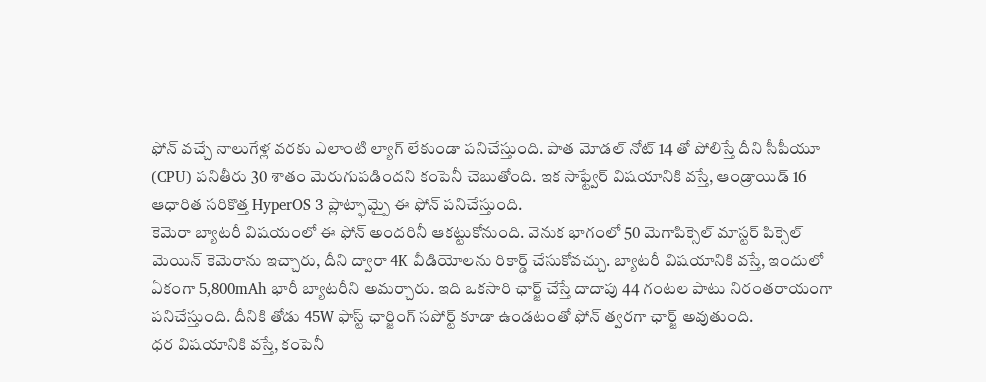ఫోన్ వచ్చే నాలుగేళ్ల వరకు ఎలాంటి ల్యాగ్ లేకుండా పనిచేస్తుంది. పాత మోడల్ నోట్ 14 తో పోలిస్తే దీని సీపీయూ (CPU) పనితీరు 30 శాతం మెరుగుపడిందని కంపెనీ చెబుతోంది. ఇక సాఫ్ట్వేర్ విషయానికి వస్తే, ఆండ్రాయిడ్ 16 ఆధారిత సరికొత్త HyperOS 3 ప్లాట్ఫామ్పై ఈ ఫోన్ పనిచేస్తుంది.
కెమెరా బ్యాటరీ విషయంలో ఈ ఫోన్ అందరినీ ఆకట్టుకోనుంది. వెనుక భాగంలో 50 మెగాపిక్సెల్ మాస్టర్ పిక్సెల్ మెయిన్ కెమెరాను ఇచ్చారు, దీని ద్వారా 4K వీడియోలను రికార్డ్ చేసుకోవచ్చు. బ్యాటరీ విషయానికి వస్తే, ఇందులో ఏకంగా 5,800mAh భారీ బ్యాటరీని అమర్చారు. ఇది ఒకసారి ఛార్జ్ చేస్తే దాదాపు 44 గంటల పాటు నిరంతరాయంగా పనిచేస్తుంది. దీనికి తోడు 45W ఫాస్ట్ ఛార్జింగ్ సపోర్ట్ కూడా ఉండటంతో ఫోన్ త్వరగా ఛార్జ్ అవుతుంది.
ధర విషయానికి వస్తే, కంపెనీ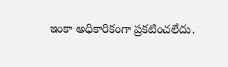ఇంకా అధికారికంగా ప్రకటించలేదు.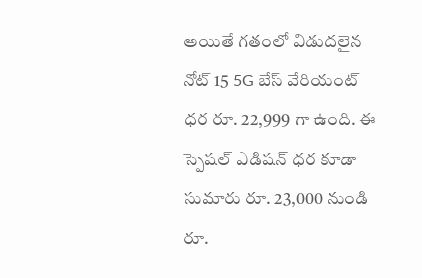అయితే గతంలో విడుదలైన నోట్ 15 5G బేస్ వేరియంట్ ధర రూ. 22,999 గా ఉంది. ఈ స్పెషల్ ఎడిషన్ ధర కూడా సుమారు రూ. 23,000 నుండి రూ.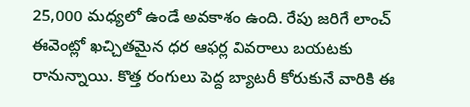25,000 మధ్యలో ఉండే అవకాశం ఉంది. రేపు జరిగే లాంచ్ ఈవెంట్లో ఖచ్చితమైన ధర ఆఫర్ల వివరాలు బయటకు రానున్నాయి. కొత్త రంగులు పెద్ద బ్యాటరీ కోరుకునే వారికి ఈ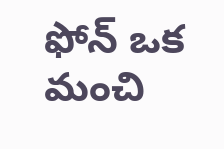ఫోన్ ఒక మంచి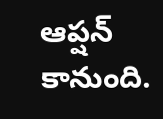ఆప్షన్ కానుంది.